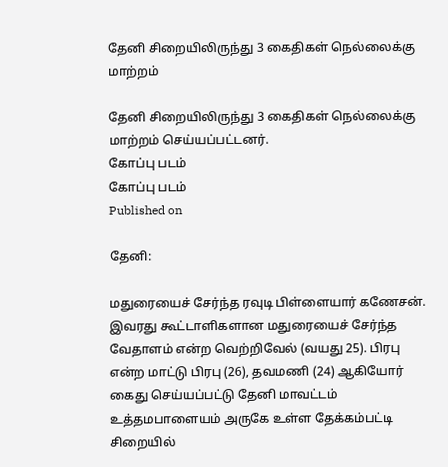தேனி சிறையிலிருந்து 3 கைதிகள் நெல்லைக்கு மாற்றம்

தேனி சிறையிலிருந்து 3 கைதிகள் நெல்லைக்கு மாற்றம் செய்யப்பட்டனர்.
கோப்பு படம்
கோப்பு படம்
Published on

தேனி:

மதுரையைச் சேர்ந்த ரவுடி பிள்ளையார் கணேசன். இவரது கூட்டாளிகளான மதுரையைச் சேர்ந்த வேதாளம் என்ற வெற்றிவேல் (வயது 25). பிரபு என்ற மாட்டு பிரபு (26), தவமணி (24) ஆகியோர் கைது செய்யப்பட்டு தேனி மாவட்டம் உத்தமபாளையம் அருகே உள்ள தேக்கம்பட்டி சிறையில்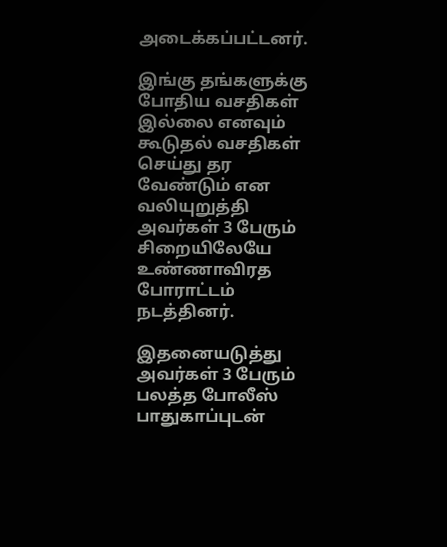அடைக்கப்பட்டனர்.

இங்கு தங்களுக்கு போதிய வசதிகள் இல்லை எனவும் கூடுதல் வசதிகள் செய்து தர வேண்டும் என வலியுறுத்தி அவர்கள் 3 பேரும் சிறையிலேயே உண்ணாவிரத போராட்டம் நடத்தினர்.

இதனையடுத்து அவர்கள் 3 பேரும் பலத்த போலீஸ் பாதுகாப்புடன்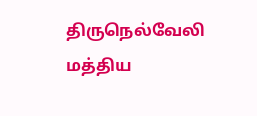திருநெல்வேலி மத்திய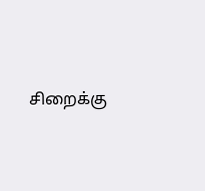சிறைக்கு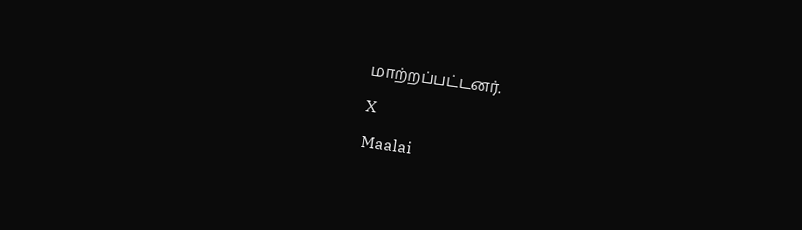மாற்றப்பட்டனர்.

X

Maalai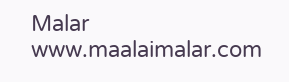Malar
www.maalaimalar.com